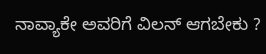ನಾವ್ಯಾಕೇ ಅವರಿಗೆ ವಿಲನ್ ಆಗಬೇಕು ?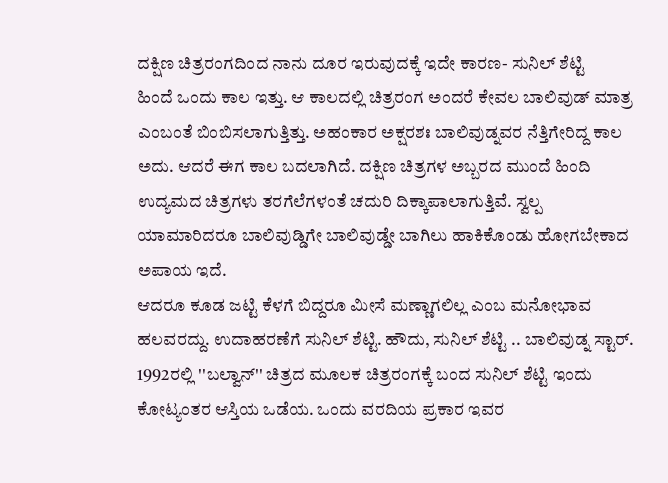ದಕ್ಷಿಣ ಚಿತ್ರರಂಗದಿಂದ ನಾನು ದೂರ ಇರುವುದಕ್ಕೆ ಇದೇ ಕಾರಣ- ಸುನಿಲ್ ಶೆಟ್ಟಿ
ಹಿಂದೆ ಒಂದು ಕಾಲ ಇತ್ತು. ಆ ಕಾಲದಲ್ಲಿ ಚಿತ್ರರಂಗ ಅಂದರೆ ಕೇವಲ ಬಾಲಿವುಡ್ ಮಾತ್ರ ಎಂಬಂತೆ ಬಿಂಬಿಸಲಾಗುತ್ತಿತ್ತು. ಅಹಂಕಾರ ಅಕ್ಷರಶಃ ಬಾಲಿವುಡ್ನವರ ನೆತ್ತಿಗೇರಿದ್ದ ಕಾಲ ಅದು. ಆದರೆ ಈಗ ಕಾಲ ಬದಲಾಗಿದೆ. ದಕ್ಷಿಣ ಚಿತ್ರಗಳ ಅಬ್ಬರದ ಮುಂದೆ ಹಿಂದಿ ಉದ್ಯಮದ ಚಿತ್ರಗಳು ತರಗೆಲೆಗಳಂತೆ ಚದುರಿ ದಿಕ್ಕಾಪಾಲಾಗುತ್ತಿವೆ. ಸ್ವಲ್ಪ ಯಾಮಾರಿದರೂ ಬಾಲಿವುಡ್ಡಿಗೇ ಬಾಲಿವುಡ್ಡೇ ಬಾಗಿಲು ಹಾಕಿಕೊಂಡು ಹೋಗಬೇಕಾದ ಅಪಾಯ ಇದೆ.
ಆದರೂ ಕೂಡ ಜಟ್ಟಿ ಕೆಳಗೆ ಬಿದ್ದರೂ ಮೀಸೆ ಮಣ್ಣಾಗಲಿಲ್ಲ ಎಂಬ ಮನೋಭಾವ ಹಲವರದ್ದು. ಉದಾಹರಣೆಗೆ ಸುನಿಲ್ ಶೆಟ್ಟಿ. ಹೌದು, ಸುನಿಲ್ ಶೆಟ್ಟಿ .. ಬಾಲಿವುಡ್ನ ಸ್ಟಾರ್. 1992ರಲ್ಲಿ ''ಬಲ್ವಾನ್'' ಚಿತ್ರದ ಮೂಲಕ ಚಿತ್ರರಂಗಕ್ಕೆ ಬಂದ ಸುನಿಲ್ ಶೆಟ್ಟಿ ಇಂದು ಕೋಟ್ಯಂತರ ಆಸ್ತಿಯ ಒಡೆಯ. ಒಂದು ವರದಿಯ ಪ್ರಕಾರ ಇವರ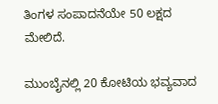ತಿಂಗಳ ಸಂಪಾದನೆಯೇ 50 ಲಕ್ಷದ ಮೇಲಿದೆ.

ಮುಂಬೈನಲ್ಲಿ 20 ಕೋಟಿಯ ಭವ್ಯವಾದ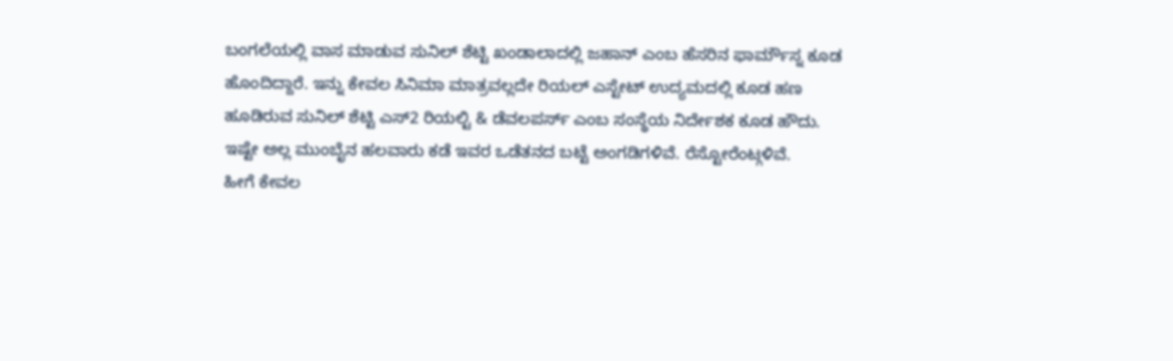ಬಂಗಲೆಯಲ್ಲಿ ವಾಸ ಮಾಡುವ ಸುನಿಲ್ ಶೆಟ್ಟಿ ಖಂಡಾಲಾದಲ್ಲಿ ಜಹಾನ್ ಎಂಬ ಹೆಸರಿನ ಫಾರ್ಮೌಸ್ನ ಕೂಡ ಹೊಂದಿದ್ದಾರೆ. ಇನ್ನು ಕೇವಲ ಸಿನಿಮಾ ಮಾತ್ರವಲ್ಲದೇ ರಿಯಲ್ ಎಸ್ಟೇಟ್ ಉದ್ಯಮದಲ್ಲಿ ಕೂಡ ಹಣ ಹೂಡಿರುವ ಸುನಿಲ್ ಶೆಟ್ಟಿ ಎಸ್2 ರಿಯಲ್ಟಿ & ಡೆವಲಪರ್ಸ್ ಎಂಬ ಸಂಸ್ಥೆಯ ನಿರ್ದೇಶಕ ಕೂಡ ಹೌದು. ಇಷ್ಟೇ ಅಲ್ಲ ಮುಂಬೈನ ಹಲವಾರು ಕಡೆ ಇವರ ಒಡೆತನದ ಬಟ್ಟೆ ಅಂಗಡಿಗಳಿವೆ. ರೆಸ್ಟೋರೆಂಟ್ಗಳಿವೆ.
ಹೀಗೆ ಕೇವಲ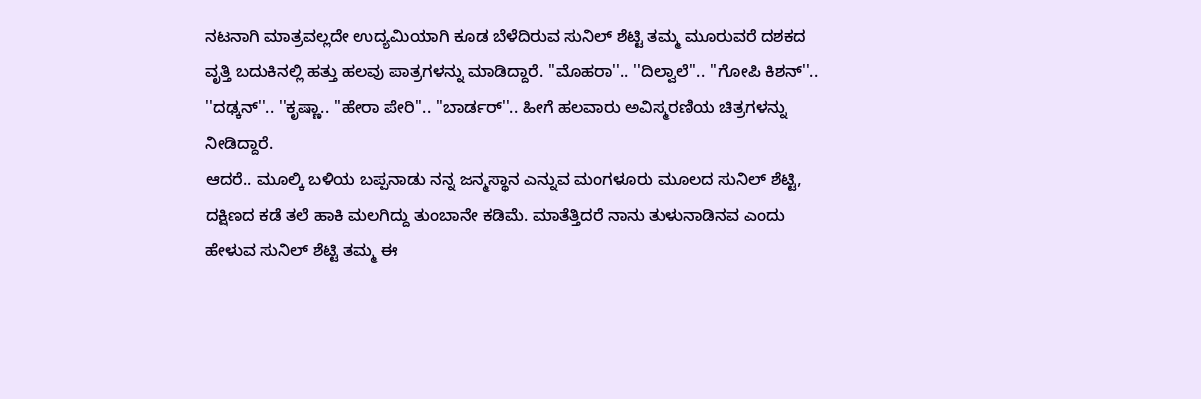ನಟನಾಗಿ ಮಾತ್ರವಲ್ಲದೇ ಉದ್ಯಮಿಯಾಗಿ ಕೂಡ ಬೆಳೆದಿರುವ ಸುನಿಲ್ ಶೆಟ್ಟಿ ತಮ್ಮ ಮೂರುವರೆ ದಶಕದ ವೃತ್ತಿ ಬದುಕಿನಲ್ಲಿ ಹತ್ತು ಹಲವು ಪಾತ್ರಗಳನ್ನು ಮಾಡಿದ್ದಾರೆ. ''ಮೊಹರಾ''.. ''ದಿಲ್ವಾಲೆ''.. ''ಗೋಪಿ ಕಿಶನ್''.. ''ದಢ್ಕನ್''.. ''ಕೃಷ್ಣಾ.. ''ಹೇರಾ ಪೇರಿ''.. ''ಬಾರ್ಡರ್''.. ಹೀಗೆ ಹಲವಾರು ಅವಿಸ್ಮರಣಿಯ ಚಿತ್ರಗಳನ್ನು ನೀಡಿದ್ದಾರೆ.
ಆದರೆ.. ಮೂಲ್ಕಿ ಬಳಿಯ ಬಪ್ಪನಾಡು ನನ್ನ ಜನ್ಮಸ್ಥಾನ ಎನ್ನುವ ಮಂಗಳೂರು ಮೂಲದ ಸುನಿಲ್ ಶೆಟ್ಟಿ, ದಕ್ಷಿಣದ ಕಡೆ ತಲೆ ಹಾಕಿ ಮಲಗಿದ್ದು ತುಂಬಾನೇ ಕಡಿಮೆ. ಮಾತೆತ್ತಿದರೆ ನಾನು ತುಳುನಾಡಿನವ ಎಂದು ಹೇಳುವ ಸುನಿಲ್ ಶೆಟ್ಟಿ ತಮ್ಮ ಈ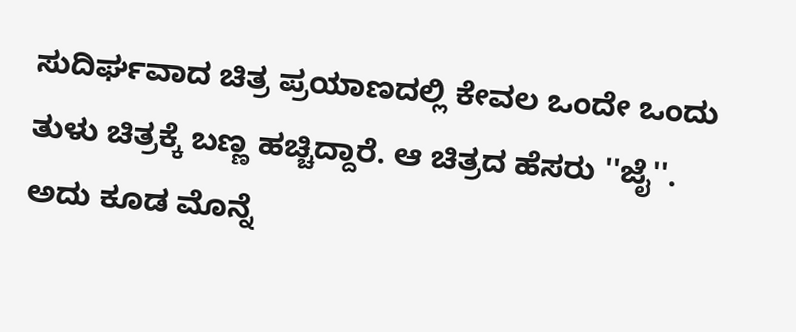ಸುದಿರ್ಘವಾದ ಚಿತ್ರ ಪ್ರಯಾಣದಲ್ಲಿ ಕೇವಲ ಒಂದೇ ಒಂದು ತುಳು ಚಿತ್ರಕ್ಕೆ ಬಣ್ಣ ಹಚ್ಚಿದ್ದಾರೆ. ಆ ಚಿತ್ರದ ಹೆಸರು ''ಜೈ''. ಅದು ಕೂಡ ಮೊನ್ನೆ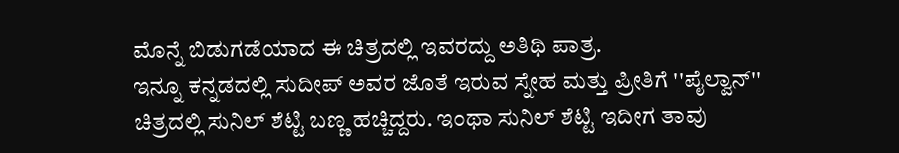ಮೊನ್ನೆ ಬಿಡುಗಡೆಯಾದ ಈ ಚಿತ್ರದಲ್ಲಿ ಇವರದ್ದು ಅತಿಥಿ ಪಾತ್ರ.
ಇನ್ನೂ ಕನ್ನಡದಲ್ಲಿ ಸುದೀಪ್ ಅವರ ಜೊತೆ ಇರುವ ಸ್ನೇಹ ಮತ್ತು ಪ್ರೀತಿಗೆ ''ಪೈಲ್ವಾನ್'' ಚಿತ್ರದಲ್ಲಿ ಸುನಿಲ್ ಶೆಟ್ಟಿ ಬಣ್ಣ ಹಚ್ಚಿದ್ದರು. ಇಂಥಾ ಸುನಿಲ್ ಶೆಟ್ಟಿ ಇದೀಗ ತಾವು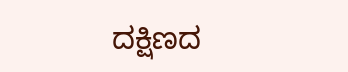ದಕ್ಷಿಣದ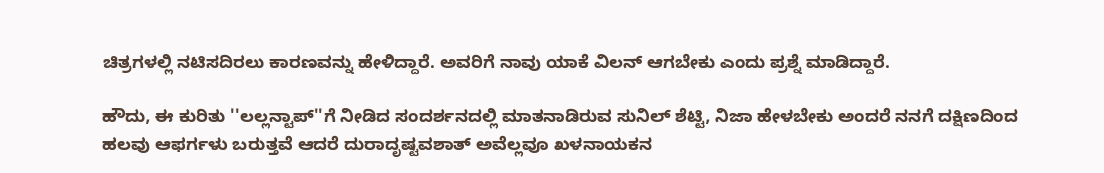ಚಿತ್ರಗಳಲ್ಲಿ ನಟಿಸದಿರಲು ಕಾರಣವನ್ನು ಹೇಳಿದ್ದಾರೆ. ಅವರಿಗೆ ನಾವು ಯಾಕೆ ವಿಲನ್ ಆಗಬೇಕು ಎಂದು ಪ್ರಶ್ನೆ ಮಾಡಿದ್ದಾರೆ.

ಹೌದು, ಈ ಕುರಿತು ''ಲಲ್ಲನ್ಟಾಪ್''ಗೆ ನೀಡಿದ ಸಂದರ್ಶನದಲ್ಲಿ ಮಾತನಾಡಿರುವ ಸುನಿಲ್ ಶೆಟ್ಟಿ, ನಿಜಾ ಹೇಳಬೇಕು ಅಂದರೆ ನನಗೆ ದಕ್ಷಿಣದಿಂದ ಹಲವು ಆಫರ್ಗಳು ಬರುತ್ತವೆ ಆದರೆ ದುರಾದೃಷ್ಟವಶಾತ್ ಅವೆಲ್ಲವೂ ಖಳನಾಯಕನ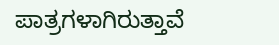ಪಾತ್ರಗಳಾಗಿರುತ್ತಾವೆ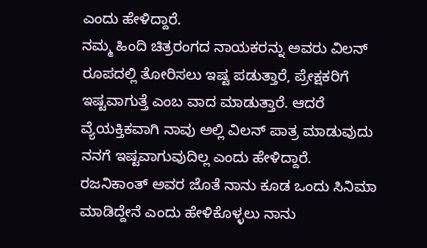ಎಂದು ಹೇಳಿದ್ದಾರೆ.
ನಮ್ಮ ಹಿಂದಿ ಚಿತ್ರರಂಗದ ನಾಯಕರನ್ನು ಅವರು ವಿಲನ್ ರೂಪದಲ್ಲಿ ತೋರಿಸಲು ಇಷ್ಟ ಪಡುತ್ತಾರೆ, ಪ್ರೇಕ್ಷಕರಿಗೆ ಇಷ್ಟವಾಗುತ್ತೆ ಎಂಬ ವಾದ ಮಾಡುತ್ತಾರೆ. ಆದರೆ ವ್ಯೆಯಕ್ತಿಕವಾಗಿ ನಾವು ಅಲ್ಲಿ ವಿಲನ್ ಪಾತ್ರ ಮಾಡುವುದು ನನಗೆ ಇಷ್ಟವಾಗುವುದಿಲ್ಲ ಎಂದು ಹೇಳಿದ್ದಾರೆ.
ರಜನಿಕಾಂತ್ ಅವರ ಜೊತೆ ನಾನು ಕೂಡ ಒಂದು ಸಿನಿಮಾ ಮಾಡಿದ್ದೇನೆ ಎಂದು ಹೇಳಿಕೊಳ್ಳಲು ನಾನು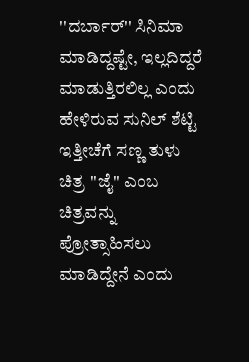''ದರ್ಬಾರ್'' ಸಿನಿಮಾ ಮಾಡಿದ್ದಷ್ಟೇ, ಇಲ್ಲದಿದ್ದರೆ ಮಾಡುತ್ತಿರಲಿಲ್ಲ ಎಂದು ಹೇಳಿರುವ ಸುನಿಲ್ ಶೆಟ್ಟಿ ಇತ್ತೀಚೆಗೆ ಸಣ್ಣ ತುಳು ಚಿತ್ರ ''ಜೈ'' ಎಂಬ ಚಿತ್ರವನ್ನು ಪ್ರೋತ್ಸಾಹಿಸಲು ಮಾಡಿದ್ದೇನೆ ಎಂದು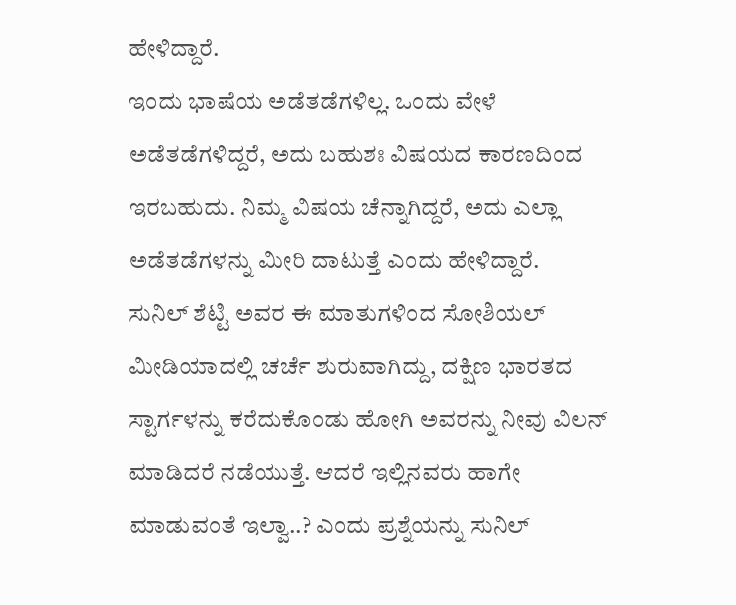ಹೇಳಿದ್ದಾರೆ.
ಇಂದು ಭಾಷೆಯ ಅಡೆತಡೆಗಳಿಲ್ಲ. ಒಂದು ವೇಳೆ ಅಡೆತಡೆಗಳಿದ್ದರೆ, ಅದು ಬಹುಶಃ ವಿಷಯದ ಕಾರಣದಿಂದ ಇರಬಹುದು. ನಿಮ್ಮ ವಿಷಯ ಚೆನ್ನಾಗಿದ್ದರೆ, ಅದು ಎಲ್ಲಾ ಅಡೆತಡೆಗಳನ್ನು ಮೀರಿ ದಾಟುತ್ತೆ ಎಂದು ಹೇಳಿದ್ದಾರೆ.
ಸುನಿಲ್ ಶೆಟ್ಟಿ ಅವರ ಈ ಮಾತುಗಳಿಂದ ಸೋಶಿಯಲ್ ಮೀಡಿಯಾದಲ್ಲಿ ಚರ್ಚೆ ಶುರುವಾಗಿದ್ದು, ದಕ್ಷಿಣ ಭಾರತದ ಸ್ಟಾರ್ಗಳನ್ನು ಕರೆದುಕೊಂಡು ಹೋಗಿ ಅವರನ್ನು ನೀವು ವಿಲನ್ ಮಾಡಿದರೆ ನಡೆಯುತ್ತೆ. ಆದರೆ ಇಲ್ಲಿನವರು ಹಾಗೇ ಮಾಡುವಂತೆ ಇಲ್ವಾ..? ಎಂದು ಪ್ರಶ್ನೆಯನ್ನು ಸುನಿಲ್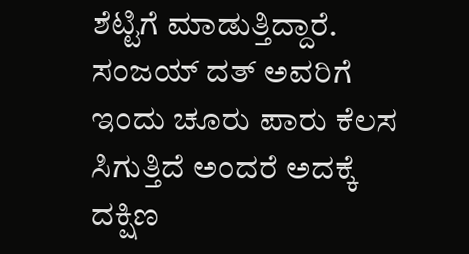ಶೆಟ್ಟಿಗೆ ಮಾಡುತ್ತಿದ್ದಾರೆ. ಸಂಜಯ್ ದತ್ ಅವರಿಗೆ ಇಂದು ಚೂರು ಪಾರು ಕೆಲಸ ಸಿಗುತ್ತಿದೆ ಅಂದರೆ ಅದಕ್ಕೆ ದಕ್ಷಿಣ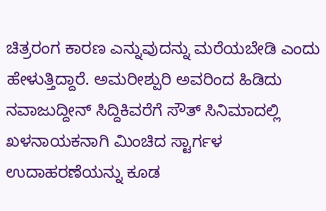ಚಿತ್ರರಂಗ ಕಾರಣ ಎನ್ನುವುದನ್ನು ಮರೆಯಬೇಡಿ ಎಂದು ಹೇಳುತ್ತಿದ್ದಾರೆ. ಅಮರೀಶ್ಪುರಿ ಅವರಿಂದ ಹಿಡಿದು ನವಾಜುದ್ದೀನ್ ಸಿದ್ದಿಕಿವರೆಗೆ ಸೌತ್ ಸಿನಿಮಾದಲ್ಲಿ ಖಳನಾಯಕನಾಗಿ ಮಿಂಚಿದ ಸ್ಟಾರ್ಗಳ ಉದಾಹರಣೆಯನ್ನು ಕೂಡ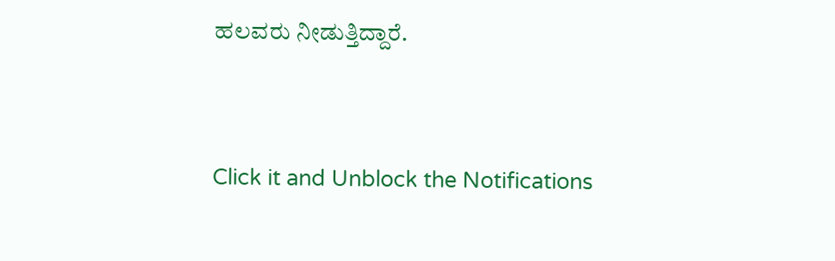ಹಲವರು ನೀಡುತ್ತಿದ್ದಾರೆ.


Click it and Unblock the Notifications